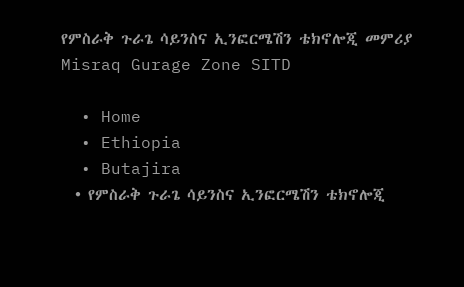የምስራቅ ጉራጌ ሳይንስና ኢንፎርሜሽን ቴክኖሎጂ መምሪያ Misraq Gurage Zone SITD

  • Home
  • Ethiopia
  • Butajira
  • የምስራቅ ጉራጌ ሳይንስና ኢንፎርሜሽን ቴክኖሎጂ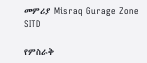መምሪያ Misraq Gurage Zone SITD

የምስራቅ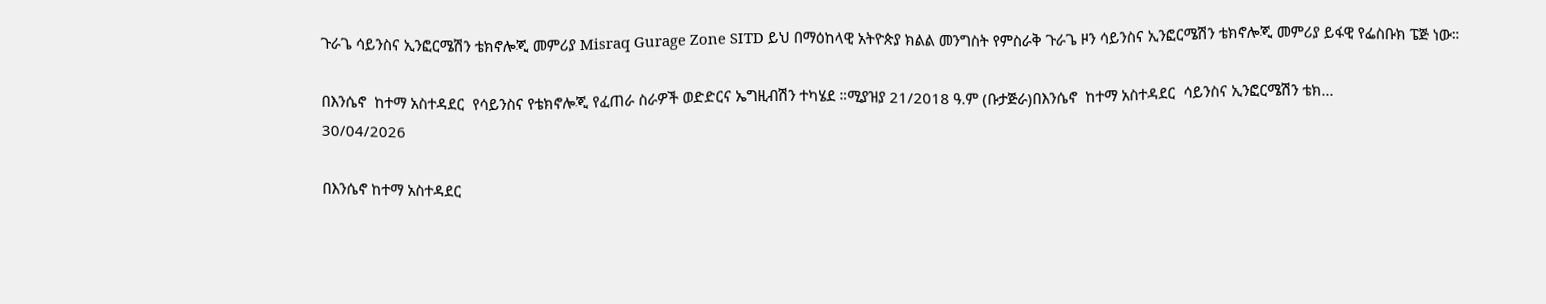ጉራጌ ሳይንስና ኢንፎርሜሽን ቴክኖሎጂ መምሪያ Misraq Gurage Zone SITD ይህ በማዕከላዊ አትዮጵያ ክልል መንግስት የምስራቅ ጉራጌ ዞን ሳይንስና ኢንፎርሜሽን ቴክኖሎጂ መምሪያ ይፋዊ የፌስቡክ ፔጅ ነው።

በእንሴኖ  ከተማ አስተዳደር  የሳይንስና የቴክኖሎጂ የፈጠራ ስራዎች ወድድርና ኤግዚብሽን ተካሄደ ።ሚያዝያ 21/2018 ዓ.ም (ቡታጅራ)በእንሴኖ  ከተማ አስተዳደር  ሳይንስና ኢንፎርሜሽን ቴክ...
30/04/2026

በእንሴኖ ከተማ አስተዳደር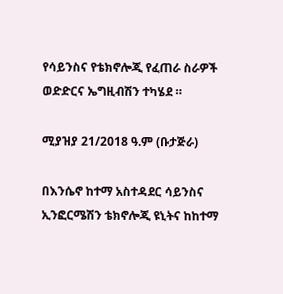የሳይንስና የቴክኖሎጂ የፈጠራ ስራዎች ወድድርና ኤግዚብሽን ተካሄደ ።

ሚያዝያ 21/2018 ዓ.ም (ቡታጅራ)

በእንሴኖ ከተማ አስተዳደር ሳይንስና ኢንፎርሜሽን ቴክኖሎጂ ዩኒትና ከከተማ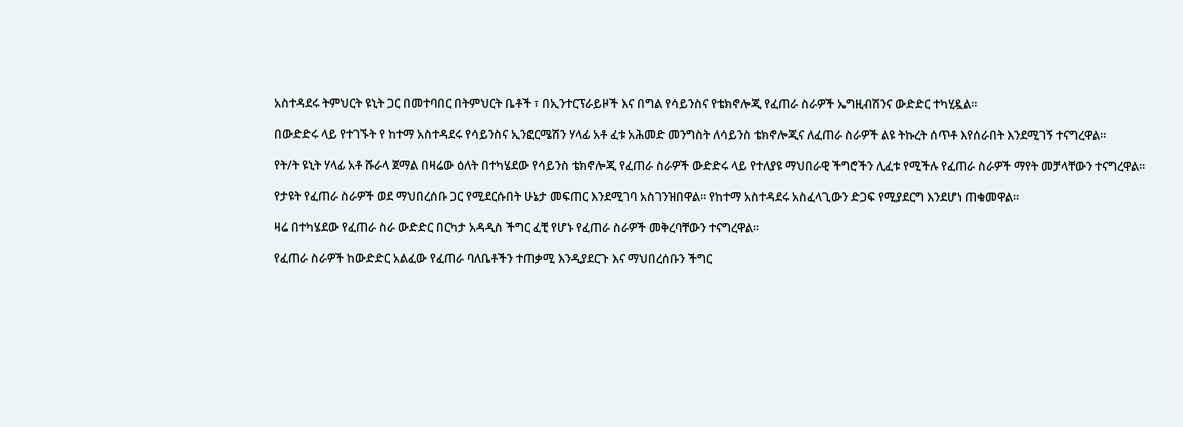አስተዳደሩ ትምህርት ዩኒት ጋር በመተባበር በትምህርት ቤቶች ፣ በኢንተርፕራይዞች እና በግል የሳይንስና የቴክኖሎጂ የፈጠራ ስራዎች ኤግዚብሽንና ውድድር ተካሂዷል።

በውድድሩ ላይ የተገኙት የ ከተማ አስተዳደሩ የሳይንስና ኢንፎርሜሽን ሃላፊ አቶ ፈቱ አሕመድ መንግስት ለሳይንስ ቴክኖሎጂና ለፈጠራ ስራዎች ልዩ ትኩረት ሰጥቶ እየሰራበት እንደሚገኝ ተናግረዋል።

የት/ት ዩኒት ሃላፊ አቶ ሹራላ ጀማል በዛሬው ዕለት በተካሄደው የሳይንስ ቴክኖሎጂ የፈጠራ ስራዎች ውድድሩ ላይ የተለያዩ ማህበራዊ ችግሮችን ሊፈቱ የሚችሉ የፈጠራ ስራዎች ማየት መቻላቸውን ተናግረዋል።

የታዩት የፈጠራ ስራዎች ወደ ማህበረሰቡ ጋር የሚደርሱበት ሁኔታ መፍጠር እንደሚገባ አስገንዝበዋል። የከተማ አስተዳደሩ አስፈላጊውን ድጋፍ የሚያደርግ እንደሆነ ጠቁመዋል።

ዛሬ በተካሄደው የፈጠራ ስራ ውድድር በርካታ አዳዲስ ችግር ፈቺ የሆኑ የፈጠራ ስራዎች መቅረባቸውን ተናግረዋል።

የፈጠራ ስራዎች ከውድድር አልፈው የፈጠራ ባለቤቶችን ተጠቃሚ እንዲያደርጉ እና ማህበረሰቡን ችግር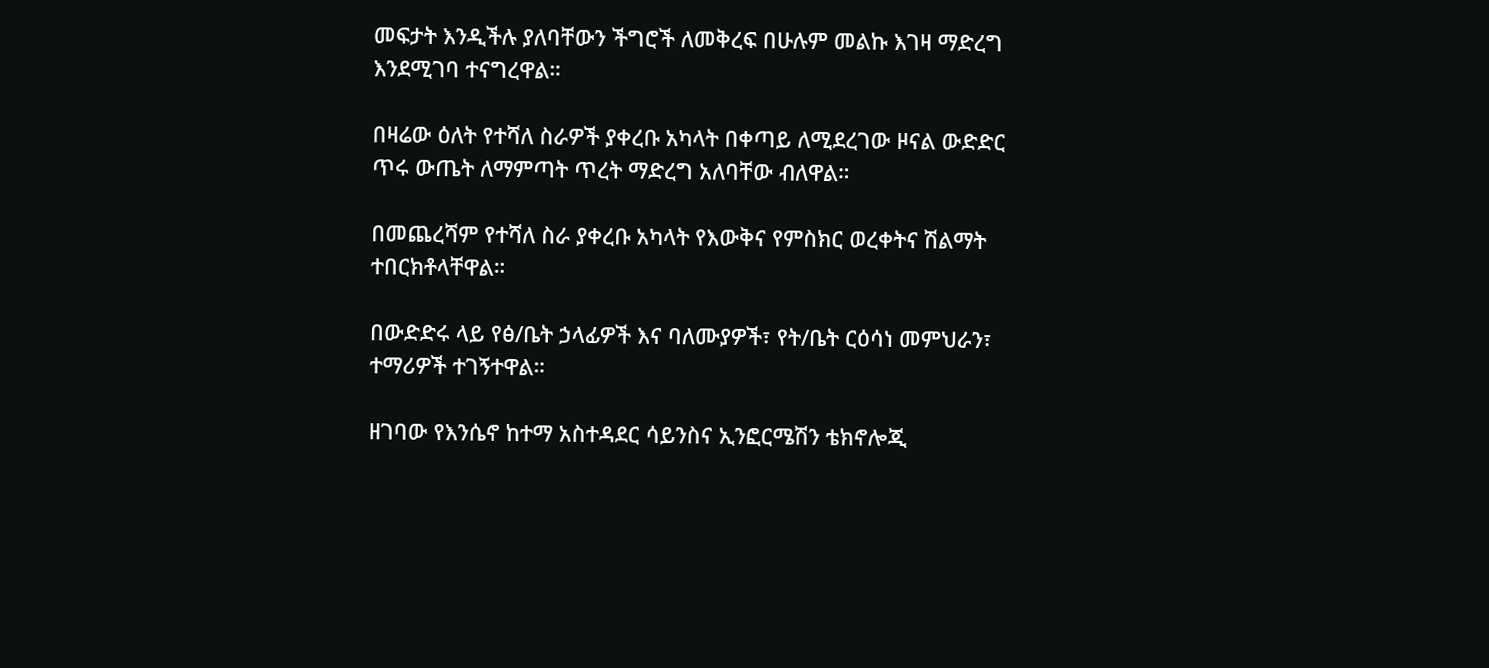መፍታት እንዲችሉ ያለባቸውን ችግሮች ለመቅረፍ በሁሉም መልኩ እገዛ ማድረግ እንደሚገባ ተናግረዋል።

በዛሬው ዕለት የተሻለ ስራዎች ያቀረቡ አካላት በቀጣይ ለሚደረገው ዞናል ውድድር ጥሩ ውጤት ለማምጣት ጥረት ማድረግ አለባቸው ብለዋል።

በመጨረሻም የተሻለ ስራ ያቀረቡ አካላት የእውቅና የምስክር ወረቀትና ሽልማት ተበርክቶላቸዋል።

በውድድሩ ላይ የፅ/ቤት ኃላፊዎች እና ባለሙያዎች፣ የት/ቤት ርዕሳነ መምህራን፣ ተማሪዎች ተገኝተዋል።

ዘገባው የእንሴኖ ከተማ አስተዳደር ሳይንስና ኢንፎርሜሽን ቴክኖሎጂ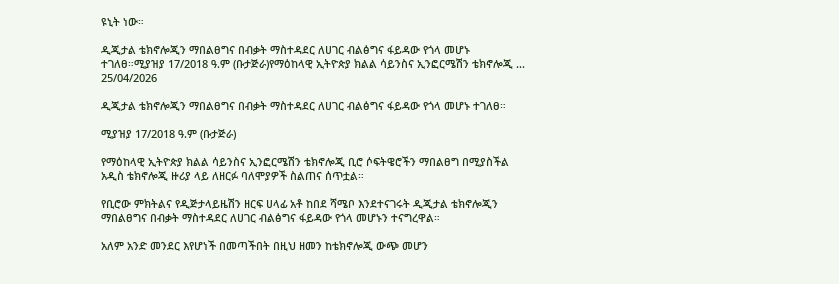ዩኒት ነው።

ዲጂታል ቴክኖሎጂን ማበልፀግና በብቃት ማስተዳደር ለሀገር ብልፅግና ፋይዳው የጎላ መሆኑ ተገለፀ።ሚያዝያ 17/2018 ዓ.ም (ቡታጅራ)የማዕከላዊ ኢትዮጵያ ክልል ሳይንስና ኢንፎርሜሽን ቴክኖሎጂ ...
25/04/2026

ዲጂታል ቴክኖሎጂን ማበልፀግና በብቃት ማስተዳደር ለሀገር ብልፅግና ፋይዳው የጎላ መሆኑ ተገለፀ።

ሚያዝያ 17/2018 ዓ.ም (ቡታጅራ)

የማዕከላዊ ኢትዮጵያ ክልል ሳይንስና ኢንፎርሜሽን ቴክኖሎጂ ቢሮ ሶፍትዌሮችን ማበልፀግ በሚያስችል አዲስ ቴክኖሎጂ ዙሪያ ላይ ለዘርፉ ባለሞያዎች ስልጠና ሰጥቷል።

የቢሮው ምክትልና የዲጅታላይዜሽን ዘርፍ ሀላፊ አቶ ከበደ ሻሜቦ እንደተናገሩት ዲጂታል ቴክኖሎጂን ማበልፀግና በብቃት ማስተዳደር ለሀገር ብልፅግና ፋይዳው የጎላ መሆኑን ተናግረዋል።

አለም አንድ መንደር እየሆነች በመጣችበት በዚህ ዘመን ከቴክኖሎጂ ውጭ መሆን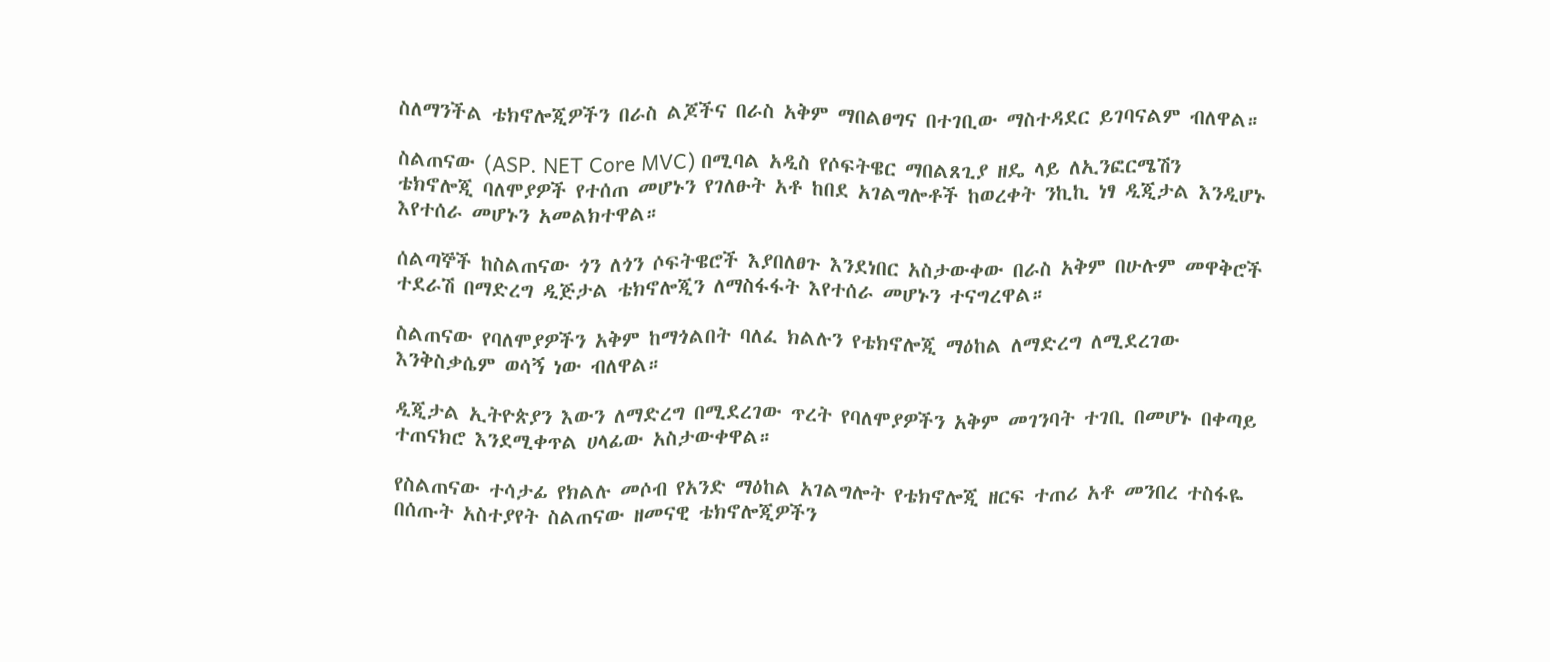ስለማንችል ቴክኖሎጂዎችን በራስ ልጆችና በራስ አቅም ማበልፀግና በተገቢው ማስተዳደር ይገባናልም ብለዋል።

ስልጠናው (ASP. NET Core MVC) በሚባል አዲስ የሶፍትዌር ማበልጸጊያ ዘዴ ላይ ለኢንፎርሜሽን ቴክኖሎጂ ባለሞያዎች የተሰጠ መሆኑን የገለፁት አቶ ከበደ አገልግሎቶች ከወረቀት ንኪኪ ነፃ ዲጂታል እንዲሆኑ እየተሰራ መሆኑን አመልክተዋል።

ሰልጣኞች ከስልጠናው ጎን ለጎን ሶፍትዌሮች እያበለፀጉ እንደነበር አስታውቀው በራስ አቅም በሁሉም መዋቅሮች ተደራሽ በማድረግ ዲጅታል ቴክኖሎጂን ለማስፋፋት እየተሰራ መሆኑን ተናግረዋል።

ስልጠናው የባለሞያዎችን አቅም ከማጎልበት ባለፈ ክልሉን የቴክኖሎጂ ማዕከል ለማድረግ ለሚደረገው እንቅስቃሴም ወሳኝ ነው ብለዋል።

ዲጂታል ኢትዮጵያን እውን ለማድረግ በሚደረገው ጥረት የባለሞያዎችን አቅም መገንባት ተገቢ በመሆኑ በቀጣይ ተጠናክሮ እንደሚቀጥል ሀላፊው አስታውቀዋል።

የስልጠናው ተሳታፊ የክልሉ መሶብ የአንድ ማዕከል አገልግሎት የቴክኖሎጂ ዘርፍ ተጠሪ አቶ መንበረ ተስፋዬ በሰጡት አስተያየት ስልጠናው ዘመናዊ ቴክኖሎጂዎችን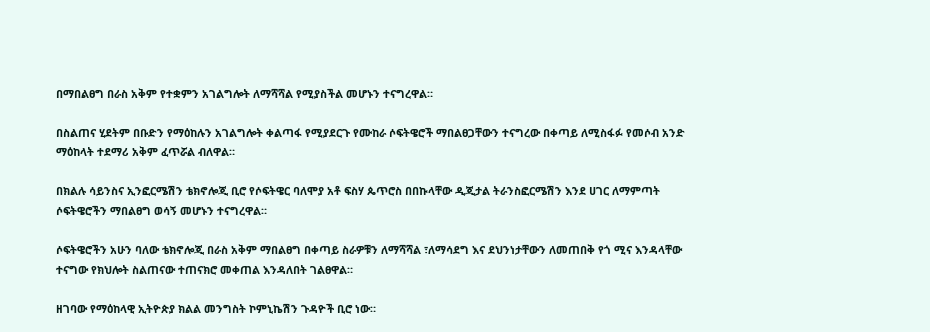በማበልፀግ በራስ አቅም የተቋምን አገልግሎት ለማሻሻል የሚያስችል መሆኑን ተናግረዋል።

በስልጠና ሂደትም በቡድን የማዕከሉን አገልግሎት ቀልጣፋ የሚያደርጉ የሙከራ ሶፍትዌሮች ማበልፀጋቸውን ተናግረው በቀጣይ ለሚስፋፉ የመሶብ አንድ ማዕከላት ተደማሪ አቅም ፈጥሯል ብለዋል።

በክልሉ ሳይንስና ኢንፎርሜሽን ቴክኖሎጂ ቢሮ የሶፍትዌር ባለሞያ አቶ ፍስሃ ጴጥሮስ በበኩላቸው ዲጂታል ትራንስፎርሜሽን እንደ ሀገር ለማምጣት ሶፍትዌሮችን ማበልፀግ ወሳኝ መሆኑን ተናግረዋል።

ሶፍትዌሮችን አሁን ባለው ቴክኖሎጂ በራስ አቅም ማበልፀግ በቀጣይ ስራዎቹን ለማሻሻል ፣ለማሳደግ እና ደህንነታቸውን ለመጠበቅ የጎ ሚና እንዳላቸው ተናግው የክህሎት ስልጠናው ተጠናክሮ መቀጠል እንዳለበት ገልፀዋል።

ዘገባው የማዕከላዊ ኢትዮጵያ ክልል መንግስት ኮምኒኬሽን ጉዳዮች ቢሮ ነው።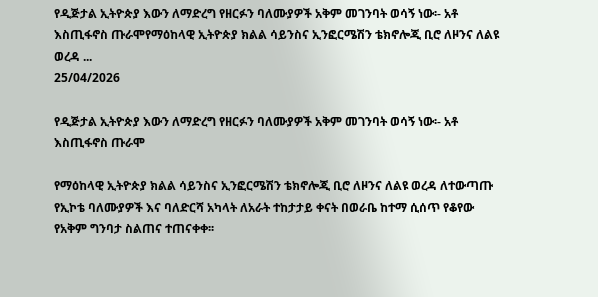የዲጅታል ኢትዮጵያ እውን ለማድረግ የዘርፉን ባለሙያዎች አቅም መገንባት ወሳኝ ነው፡- አቶ እስጢፋኖስ ጡራሞየማዕከላዊ ኢትዮጵያ ክልል ሳይንስና ኢንፎርሜሽን ቴክኖሎጂ ቢሮ ለዞንና ለልዩ ወረዳ ...
25/04/2026

የዲጅታል ኢትዮጵያ እውን ለማድረግ የዘርፉን ባለሙያዎች አቅም መገንባት ወሳኝ ነው፡- አቶ እስጢፋኖስ ጡራሞ

የማዕከላዊ ኢትዮጵያ ክልል ሳይንስና ኢንፎርሜሽን ቴክኖሎጂ ቢሮ ለዞንና ለልዩ ወረዳ ለተውጣጡ የኢኮቴ ባለሙያዎች እና ባለድርሻ አካላት ለአራት ተከታታይ ቀናት በወራቤ ከተማ ሲሰጥ የቆየው የአቅም ግንባታ ስልጠና ተጠናቀቀ፡፡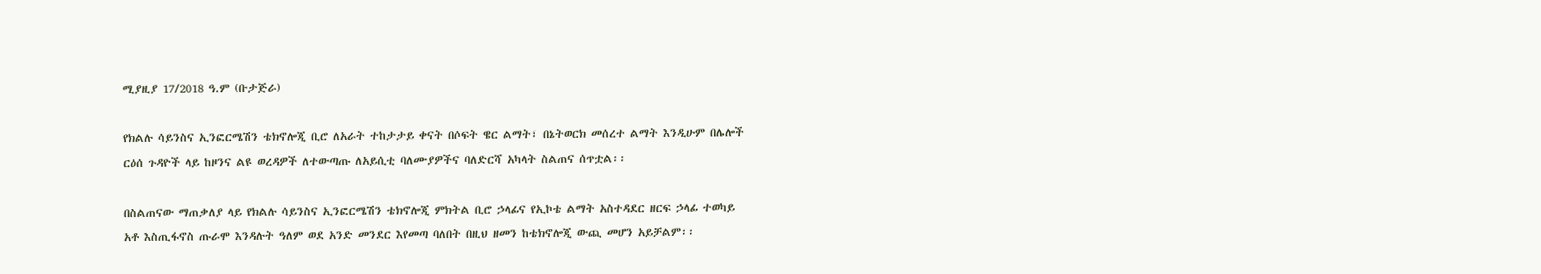ሚያዚያ 17/2018 ዓ.ም (ቡታጅራ)

የክልሉ ሳይንስና ኢንፎርሜሽን ቴክኖሎጂ ቢሮ ለአራት ተከታታይ ቀናት በሶፍት ዌር ልማት፣ በኔትወርክ መሰረተ ልማት እንዲሁም በሌሎች ርዕሰ ጉዳዮች ላይ ከዞንና ልዩ ወረዳዎች ለተውጣጡ ለአይሲቲ ባለሙያዎችና ባለድርሻ አካላት ስልጠና ሰጥቷል፡፡

በስልጠናው ማጠቃለያ ላይ የክልሉ ሳይንስና ኢንፎርሜሽን ቴክኖሎጂ ምክትል ቢሮ ኃላፊና የኢኮቴ ልማት አስተዳደር ዘርፍ ኃላፊ ተወካይ አቶ እስጢፋኖስ ጡራሞ እንዳሉት ዓለም ወደ አንድ መንደር እየመጣ ባለበት በዚህ ዘመን ከቴክኖሎጂ ውጪ መሆን አይቻልም፡፡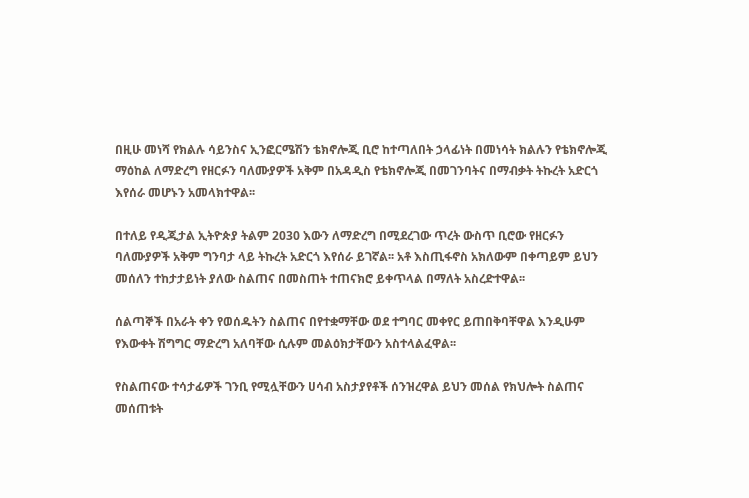በዚሁ መነሻ የክልሉ ሳይንስና ኢንፎርሜሽን ቴክኖሎጂ ቢሮ ከተጣለበት ኃላፊነት በመነሳት ክልሉን የቴክኖሎጂ ማዕከል ለማድረግ የዘርፉን ባለሙያዎች አቅም በአዳዲስ የቴክኖሎጂ በመገንባትና በማብቃት ትኩረት አድርጎ እየሰራ መሆኑን አመላክተዋል፡፡

በተለይ የዲጂታል ኢትዮጵያ ትልም 2030 እውን ለማድረግ በሚደረገው ጥረት ውስጥ ቢሮው የዘርፉን ባለሙያዎች አቅም ግንባታ ላይ ትኩረት አድርጎ እየሰራ ይገኛል፡፡ አቶ እስጢፋኖስ አክለውም በቀጣይም ይህን መሰለን ተከታታይነት ያለው ስልጠና በመስጠት ተጠናክሮ ይቀጥላል በማለት አስረድተዋል፡፡

ሰልጣኞች በአራት ቀን የወሰዱትን ስልጠና በየተቋማቸው ወደ ተግባር መቀየር ይጠበቅባቸዋል እንዲሁም የእውቀት ሽግግር ማድረግ አለባቸው ሲሉም መልዕክታቸውን አስተላልፈዋል፡፡

የስልጠናው ተሳታፊዎች ገንቢ የሚሏቸውን ሀሳብ አስታያየቶች ሰንዝረዋል ይህን መሰል የክህሎት ስልጠና መሰጠቱት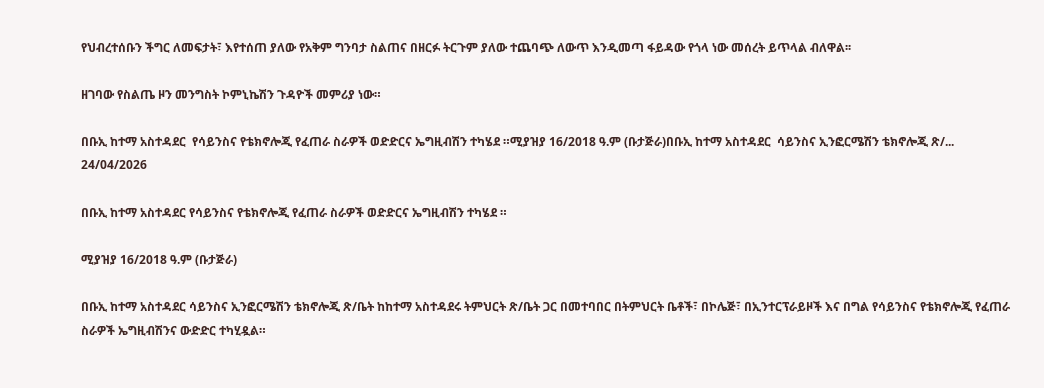የህብረተሰቡን ችግር ለመፍታት፣ እየተሰጠ ያለው የአቅም ግንባታ ስልጠና በዘርፉ ትርጉም ያለው ተጨባጭ ለውጥ እንዲመጣ ፋይዳው የጎላ ነው መሰረት ይጥላል ብለዋል፡፡

ዘገባው የስልጤ ዞን መንግስት ኮምኒኬሽን ጉዳዮች መምሪያ ነው።

በቡኢ ከተማ አስተዳደር  የሳይንስና የቴክኖሎጂ የፈጠራ ስራዎች ወድድርና ኤግዚብሽን ተካሄደ ።ሚያዝያ 16/2018 ዓ.ም (ቡታጅራ)በቡኢ ከተማ አስተዳደር  ሳይንስና ኢንፎርሜሽን ቴክኖሎጂ ጽ/...
24/04/2026

በቡኢ ከተማ አስተዳደር የሳይንስና የቴክኖሎጂ የፈጠራ ስራዎች ወድድርና ኤግዚብሽን ተካሄደ ።

ሚያዝያ 16/2018 ዓ.ም (ቡታጅራ)

በቡኢ ከተማ አስተዳደር ሳይንስና ኢንፎርሜሽን ቴክኖሎጂ ጽ/ቤት ከከተማ አስተዳደሩ ትምህርት ጽ/ቤት ጋር በመተባበር በትምህርት ቤቶች፣ በኮሌጅ፣ በኢንተርፕራይዞች እና በግል የሳይንስና የቴክኖሎጂ የፈጠራ ስራዎች ኤግዚብሽንና ውድድር ተካሂዷል።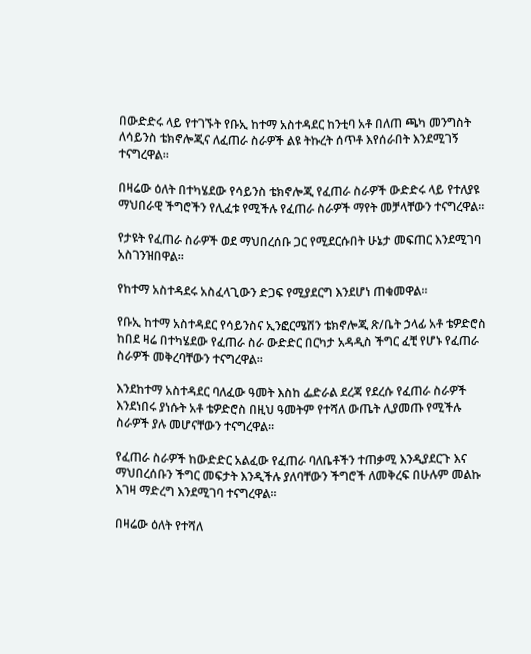በውድድሩ ላይ የተገኙት የቡኢ ከተማ አስተዳደር ከንቲባ አቶ በለጠ ጫካ መንግስት ለሳይንስ ቴክኖሎጂና ለፈጠራ ስራዎች ልዩ ትኩረት ሰጥቶ እየሰራበት እንደሚገኝ ተናግረዋል።

በዛሬው ዕለት በተካሄደው የሳይንስ ቴክኖሎጂ የፈጠራ ስራዎች ውድድሩ ላይ የተለያዩ ማህበራዊ ችግሮችን የሊፈቱ የሚችሉ የፈጠራ ስራዎች ማየት መቻላቸውን ተናግረዋል።

የታዩት የፈጠራ ስራዎች ወደ ማህበረሰቡ ጋር የሚደርሱበት ሁኔታ መፍጠር እንደሚገባ አስገንዝበዋል።

የከተማ አስተዳደሩ አስፈላጊውን ድጋፍ የሚያደርግ እንደሆነ ጠቁመዋል።

የቡኢ ከተማ አስተዳደር የሳይንስና ኢንፎርሜሽን ቴክኖሎጂ ጽ/ቤት ኃላፊ አቶ ቴዎድሮስ ከበደ ዛሬ በተካሄደው የፈጠራ ስራ ውድድር በርካታ አዳዲስ ችግር ፈቺ የሆኑ የፈጠራ ስራዎች መቅረባቸውን ተናግረዋል።

እንደከተማ አስተዳደር ባለፈው ዓመት እስከ ፌድራል ደረጃ የደረሱ የፈጠራ ስራዎች እንደነበሩ ያነሱት አቶ ቴዎድሮስ በዚህ ዓመትም የተሻለ ውጤት ሊያመጡ የሚችሉ ስራዎች ያሉ መሆናቸውን ተናግረዋል።

የፈጠራ ስራዎች ከውድድር አልፈው የፈጠራ ባለቤቶችን ተጠቃሚ እንዲያደርጉ እና ማህበረሰቡን ችግር መፍታት እንዲችሉ ያለባቸውን ችግሮች ለመቅረፍ በሁሉም መልኩ እገዛ ማድረግ እንደሚገባ ተናግረዋል።

በዛሬው ዕለት የተሻለ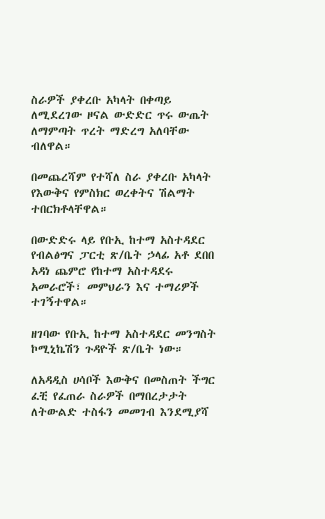ስራዎች ያቀረቡ አካላት በቀጣይ ለሚደረገው ዞናል ውድድር ጥሩ ውጤት ለማምጣት ጥረት ማድረግ አለባቸው ብለዋል።

በመጨረሻም የተሻለ ስራ ያቀረቡ አካላት የእውቅና የምስክር ወረቀትና ሽልማት ተበርክቶላቸዋል።

በውድድሩ ላይ የቡኢ ከተማ አስተዳደር የብልፅግና ፓርቲ ጽ/ቤት ኃላፊ አቶ ደበበ አዳነ ጨምሮ የከተማ አስተዳደሩ አመራሮች፣ መምህራን እና ተማሪዎች ተገኝተዋል።

ዘገባው የቡኢ ከተማ አስተዳደር መንግስት ኮሚኒኬሽን ጉዳዮች ጽ/ቤት ነው።

ለአዳዲስ ሀሳቦች እውቅና በመስጠት ችግር ፈቺ የፈጠራ ስራዎች በማበረታታት ለትውልድ ተስፋን መመገብ እንደሚያሻ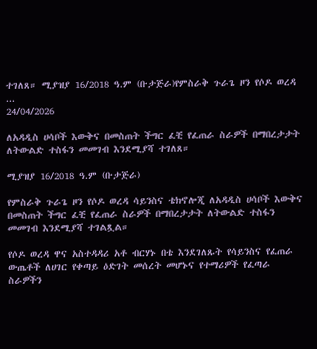ተገለጸ። ሚያዝያ 16/2018 ዓ.ም (ቡታጅራ)የምስራቅ ጉራጌ ዞን የሶዶ ወረዳ ...
24/04/2026

ለአዳዲስ ሀሳቦች እውቅና በመስጠት ችግር ፈቺ የፈጠራ ስራዎች በማበረታታት ለትውልድ ተስፋን መመገብ እንደሚያሻ ተገለጸ።

ሚያዝያ 16/2018 ዓ.ም (ቡታጅራ)

የምስራቅ ጉራጌ ዞን የሶዶ ወረዳ ሳይንስና ቴክኖሎጂ ለአዳዲስ ሀሳቦች እውቅና በመስጠት ችግር ፈቺ የፈጠራ ስራዎች በማበረታታት ለትውልድ ተስፋን መመገብ እንደሚያሻ ተገልጿል።

የሶዶ ወረዳ ዋና አስተዳዳሪ አቶ ብርሃኑ በቴ እንደገለጹት የሳይንስና የፈጠራ ውጤቶች ለሀገር የቀጣይ ዕድገት መሰረት መሆኑና የተማሪዎች የፈጣራ ስራዎችን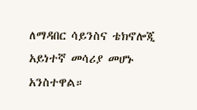ለማዳበር ሳይንስና ቴክኖሎጂ አይነተኛ መሳሪያ መሆኑ አንስተዋል።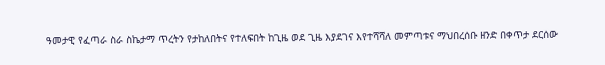ዓመታዊ የፈጣራ ስራ ስኬታማ ጥረትን የታከለበትና የተለፍበት ከጊዜ ወደ ጊዜ እያደገና እየተሻሻለ መምጣቱና ማህበረሰቡ ዘንድ በቀጥታ ደርሰው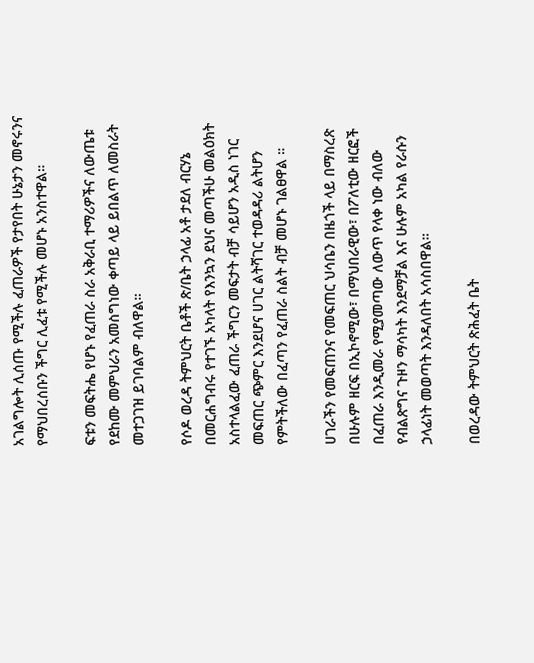አገልግሎት ሊሰጡ የሚችሉ ፈጠራዎች የታየበት ሁኔታን መኖሩንና የማህበረሰቡን ችግር ሊፈቱ የሚችሉ መሆኑ አንስተዋል።

ፍቱን መፍትሔ የሆኑ የፈጠራ ስራ አቅራቢ ተማሪዎችና ለውጤቱ የደከሙ መምህራን አመስግነው ቀጣይ ላይ ይበልጥ ለመስራት መተጋገዝ ይገባልም ብለዋል።

የሶዶ ወረዳ ትምህርት ቤቶች ጽ/ቤት ኃላፊ አቶ ታደለ ብርሃኔ በመርሐግብሩ የተገኙ አካላት የእንኳን ደህና መጣችሁ መልዕክት አስተላልፈው ፈጠራ ችግርን መፍታት ብቻ ሳይሆን አዲስ ነገር መፍጠር ጭምር እንደሆና ሀገር ልትሻገር ተወዳዳሪ ልትሆን የምትችለው በፈጣን የፈጠራ ስልት ብቻ መሆኑ ገልፀዋል ።

ሀገራችን የመፍጠንና የመፍጠር ህሳቤን በዜጎች ላይ በማስረጽ በሁሉም ዘርፍ በኢኮኖሚው፣ በማህበራዊው፣ በፖለቲው ዘርፎች በፈጠራ እንዲመራ የሚያመጣው ለውጥ የላቀ ነው ብለው የብልጽግና ጉዞን ማሳካት እንደማቻል እና ሁሉም አካል የራሱን ኃላፊነት መወጣት እንዳለበት አሳስበዋል።

በወረዳው ትምህርት ጽሕፈት ቤት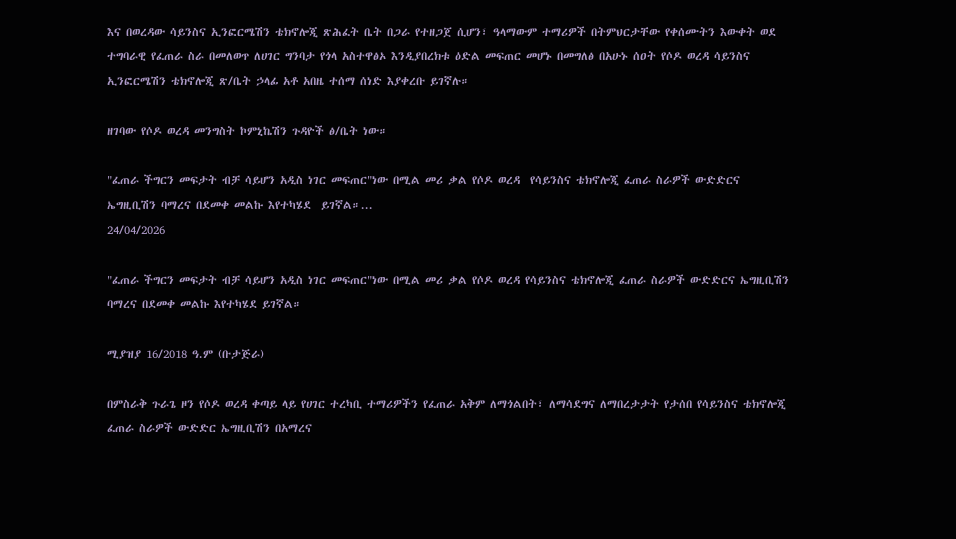እና በወረዳው ሳይንስና ኢንፎርሜሽን ቴክኖሎጂ ጽሕፈት ቤት በጋራ የተዘጋጀ ሲሆን፣ ዓላማውም ተማሪዎች በትምህርታቸው የቀሰሙትን እውቀት ወደ ተግባራዊ የፈጠራ ስራ በመለወጥ ለሀገር ግንባታ የጎላ አስተዋፅኦ እንዲያበረክቱ ዕድል መፍጠር መሆኑ በመግለፅ በአሁኑ ሰዐት የሶዶ ወረዳ ሳይንስና ኢንፎርሜሽን ቴክኖሎጂ ጽ/ቤት ኃላፊ አቶ አበዜ ተሰማ ሰነድ እያቀረቡ ይገኛሉ።

ዘገባው የሶዶ ወረዳ መንግስት ኮምኒኬሽን ጉዳዮች ፅ/ቤት ነው።

"ፈጠራ ችግርን መፍታት ብቻ ሳይሆን አዲስ ነገር መፍጠር"ነው በሚል መሪ ቃል የሶዶ ወረዳ  የሳይንስና ቴክኖሎጂ ፈጠራ ስራዎች ውድድርና ኤግዚቢሽን ባማረና በደመቀ መልኩ እየተካሄደ  ይገኛል።...
24/04/2026

"ፈጠራ ችግርን መፍታት ብቻ ሳይሆን አዲስ ነገር መፍጠር"ነው በሚል መሪ ቃል የሶዶ ወረዳ የሳይንስና ቴክኖሎጂ ፈጠራ ስራዎች ውድድርና ኤግዚቢሽን ባማረና በደመቀ መልኩ እየተካሄደ ይገኛል።

ሚያዝያ 16/2018 ዓ.ም (ቡታጅራ)

በምስራቅ ጉራጌ ዞን የሶዶ ወረዳ ቀጣይ ላይ የሀገር ተረካቢ ተማሪዎችን የፈጠራ አቅም ለማጎልበት፣ ለማሳደግና ለማበረታታት የታሰበ የሳይንስና ቴክኖሎጂ ፈጠራ ስራዎች ውድድር ኤግዚቢሽን በአማረና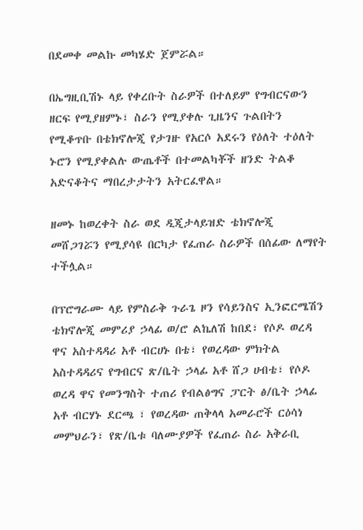በደመቀ መልኩ መካሄድ ጀምሯል።

በኤግዚቢሽኑ ላይ የቀረቡት ስራዎች በተለይም የግብርናውን ዘርፍ የሚያዘምኑ፣ ስራን የሚያቀሉ ጊዜንና ጉልበትን የሚቆጥቡ በቴክኖሎጂ የታገዙ የአርሶ አደሩን የዕለት ተዕለት ኑሮን የሚያቀልሉ ውጤቶች በተመልካቾች ዘንድ ትልቆ አድናቆትና ማበረታታትን አትርፈዋል።

ዘመኑ ከወረቀት ስራ ወደ ዲጂታላይዝድ ቴክኖሎጂ መሸጋገሯን የሚያሳዩ በርካታ የፈጠራ ስራዎች በሰፊው ለማየት ተችሏል።

በፕሮግራሙ ላይ የምስራቅ ጉራጌ ዞን የሳይንስና ኢንፎርሜሽን ቴክኖሎጂ መምሪያ ኃላፊ ወ/ሮ ልኬለሽ ከበደ፣ የሶዶ ወረዳ ዋና አስተዳዳሪ አቶ ብርሀኑ በቴ፣ የወረዳው ምክትል አስተዳዳሪና የግብርና ጽ/ቤት ኃላፊ አቶ ሸጋ ሀብቴ፣ የሶዶ ወረዳ ዋና የመንግስት ተጠሪ የብልፅግና ፓርት ፅ/ቤት ኃላፊ አቶ ብርሃኑ ደርጫ ፣ የወረዳው ጠቅላላ አመራሮች ርዕሳነ መምህራን፣ የጽ/ቤቱ ባለሙያዎች የፈጠራ ስራ አቅራቢ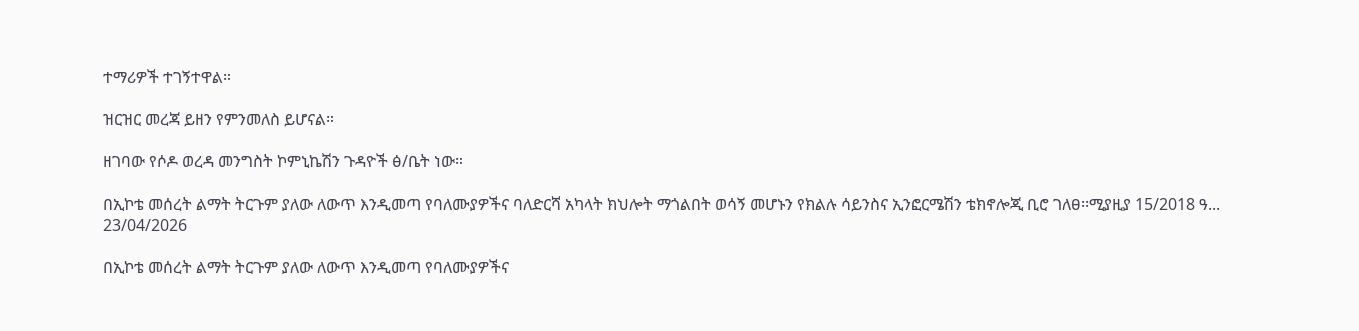ተማሪዎች ተገኝተዋል።

ዝርዝር መረጃ ይዘን የምንመለስ ይሆናል።

ዘገባው የሶዶ ወረዳ መንግስት ኮምኒኬሽን ጉዳዮች ፅ/ቤት ነው።

በኢኮቴ መሰረት ልማት ትርጉም ያለው ለውጥ እንዲመጣ የባለሙያዎችና ባለድርሻ አካላት ክህሎት ማጎልበት ወሳኝ መሆኑን የክልሉ ሳይንስና ኢንፎርሜሽን ቴክኖሎጂ ቢሮ ገለፀ፡፡ሚያዚያ 15/2018 ዓ...
23/04/2026

በኢኮቴ መሰረት ልማት ትርጉም ያለው ለውጥ እንዲመጣ የባለሙያዎችና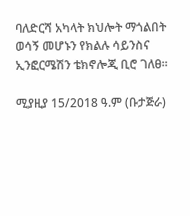ባለድርሻ አካላት ክህሎት ማጎልበት ወሳኝ መሆኑን የክልሉ ሳይንስና ኢንፎርሜሽን ቴክኖሎጂ ቢሮ ገለፀ፡፡

ሚያዚያ 15/2018 ዓ.ም (ቡታጅራ)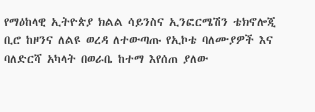የማዕከላዊ ኢትዮጵያ ክልል ሳይንስና ኢንፎርሜሽን ቴክኖሎጂ ቢሮ ከዞንና ለልዩ ወረዳ ለተውጣጡ የኢኮቴ ባለሙያዎች እና ባለድርሻ አካላት በወራቤ ከተማ እየሰጠ ያለው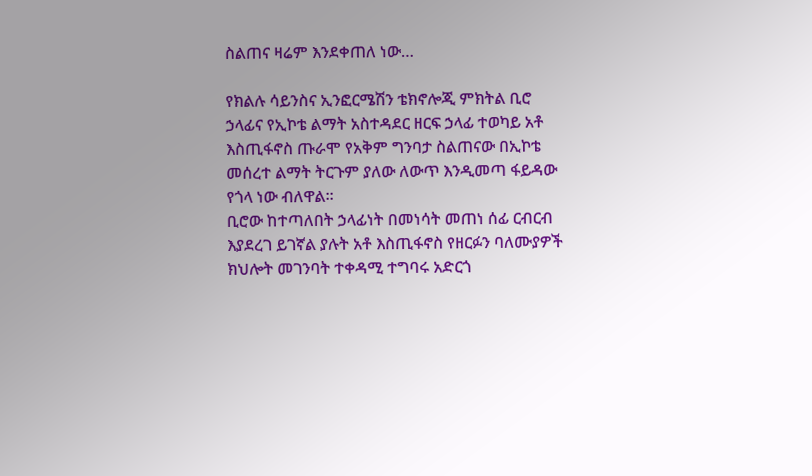ስልጠና ዛሬም እንደቀጠለ ነው…

የክልሉ ሳይንስና ኢንፎርሜሽን ቴክኖሎጂ ምክትል ቢሮ ኃላፊና የኢኮቴ ልማት አስተዳደር ዘርፍ ኃላፊ ተወካይ አቶ እስጢፋኖስ ጡራሞ የአቅም ግንባታ ስልጠናው በኢኮቴ መሰረተ ልማት ትርጉም ያለው ለውጥ እንዲመጣ ፋይዳው የጎላ ነው ብለዋል፡፡
ቢሮው ከተጣለበት ኃላፊነት በመነሳት መጠነ ሰፊ ርብርብ እያደረገ ይገኛል ያሉት አቶ እስጢፋኖስ የዘርፉን ባለሙያዎች ክህሎት መገንባት ተቀዳሚ ተግባሩ አድርጎ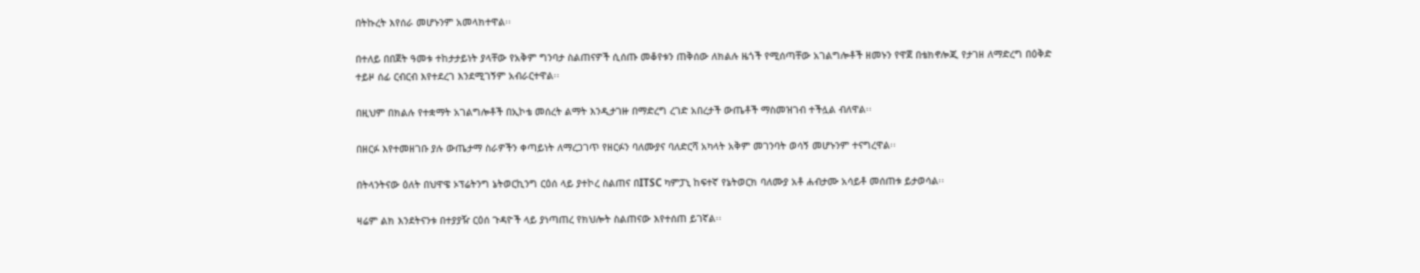በትኩረት እየሰራ መሆኑንም አመላክተዋል፡፡

በተለይ በበጀት ዓመቱ ተከታታይነት ያላቸው የአቅም ግንባታ ስልጠናዎች ሲሰጡ መቆየቱን ጠቅሰው ለክልሉ ዜጎች የሚሰጣቸው አገልግሎቶች ዘመኑን የዋጀ በቴክኖሎጂ የታገዘ ለማድረግ በዕቅድ ተይዞ ሰፊ ርብርብ እየተደረገ እንደሚገኝም አብራርተዋል፡፡

በዚህም በክልሉ የተቋማት አገልግሎቶች በኢኮቴ መሰረት ልማት እንዲታገዙ በማድረግ ረገድ አበረታች ውጤቶች ማስመዝገብ ተችሏል ብለዋል፡፡

በዘርፉ እየተመዘገቡ ያሉ ውጤታማ ስራዎችን ቀጣይነት ለማረጋገጥ የዘርፉን ባለሙያና ባለድርሻ አካላት አቅም መገንባት ወሳኝ መሆኑንም ተናግረዋል፡፡

በትላንትናው ዕለት በህዋዌ ኦፕሬትንግ ኔትወርኪንግ ርዕሰ ላይ ያተኮረ ስልጠና በITSC ካምፓኒ ከፍተኛ የኔትወርክ ባለሙያ አቶ ሐብታሙ አሳይቶ መሰጠቱ ይታወሳል፡፡

ዛሬም ልክ እንደትናንቱ በተያያዥ ርዕሰ ጉዳዮች ላይ ያነጣጠረ የክህሎት ስልጠናው እየተሰጠ ይገኛል፡፡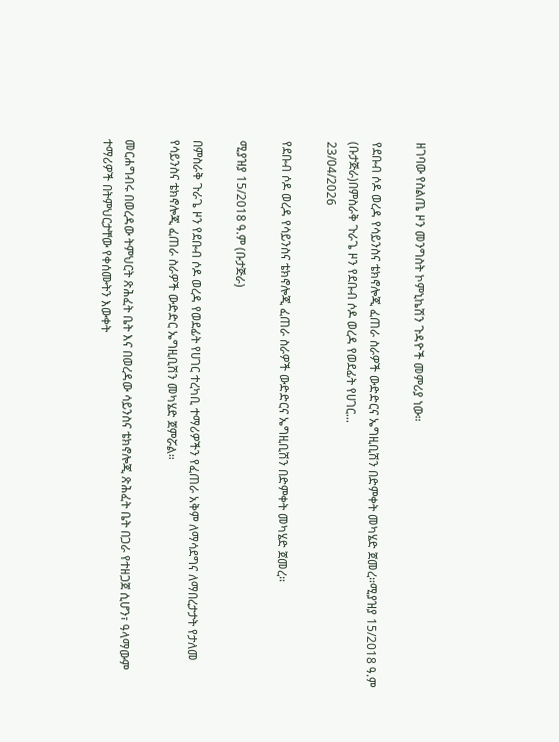ዘገባው የስልጤ ዞን መንግስት ኮምኒኬሽን ጉዳዮች መምሪያ ነው።

የደቡብ ሶዶ ወረዳ የሳይንስና ቴክኖሎጂ ፈጠራ ስራዎች ውድድርና ኤግዚቢሽን በድምቀት መካሄድ ጀመረ።ሚያዝያ 15/2018 ዓ.ም (ቡታጅራ)በምስራቅ ጉራጌ ዞን የደቡብ ሶዶ ወረዳ የወደፊት የሀገር...
23/04/2026

የደቡብ ሶዶ ወረዳ የሳይንስና ቴክኖሎጂ ፈጠራ ስራዎች ውድድርና ኤግዚቢሽን በድምቀት መካሄድ ጀመረ።

ሚያዝያ 15/2018 ዓ.ም (ቡታጅራ)

በምስራቅ ጉራጌ ዞን የደቡብ ሶዶ ወረዳ የወደፊት የሀገር ተረካቢ ተማሪዎችን የፈጠራ አቅም ለማሳደግና ለማበረታታት የታለመ የሳይንስና ቴክኖሎጂ ፈጠራ ስራዎች ውድድር ኤግዚቢሽን መካሄድ ጀምሯል።

መርሐግብሩ በወረዳው ትምህርት ጽሕፈት ቤት እና በወረዳው ሳይንስና ቴክኖሎጂ ጽሕፈት ቤት በጋራ የተዘጋጀ ሲሆን፣ ዓላማውም ተማሪዎች በትምህርታቸው የቀሰሙትን እውቀት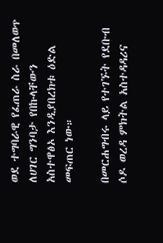ወደ ተግባራዊ የፈጠራ ስራ በመለወጥ ለሀገር ግንባታ የበኩላቸውን አስተዋፅኦ እንዲያበረክቱ ዕድል መፍጠር ነው።

በመርሐግብሩ ላይ የተገኙት የደቡብ ሶዶ ወረዳ ምክትል አስተዳዳሪና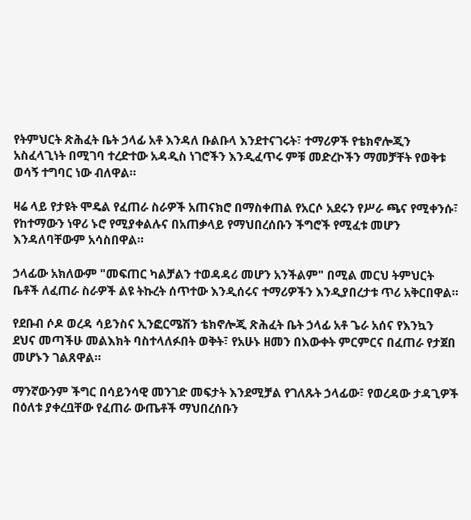የትምህርት ጽሕፈት ቤት ኃላፊ አቶ እንዳለ ቡልቡላ እንደተናገሩት፣ ተማሪዎች የቴክኖሎጂን አስፈላጊነት በሚገባ ተረድተው አዳዲስ ነገሮችን እንዲፈጥሩ ምቹ መድረኮችን ማመቻቸት የወቅቱ ወሳኝ ተግባር ነው ብለዋል።

ዛሬ ላይ የታዩት ሞዴል የፈጠራ ስራዎች አጠናክሮ በማስቀጠል የአርሶ አደሩን የሥራ ጫና የሚቀንሱ፣ የከተማውን ነዋሪ ኑሮ የሚያቀልሉና በአጠቃላይ የማህበረሰቡን ችግሮች የሚፈቱ መሆን እንዳለባቸውም አሳስበዋል።

ኃላፊው አክለውም "መፍጠር ካልቻልን ተወዳዳሪ መሆን አንችልም" በሚል መርህ ትምህርት ቤቶች ለፈጠራ ስራዎች ልዩ ትኩረት ሰጥተው እንዲሰሩና ተማሪዎችን እንዲያበረታቱ ጥሪ አቅርበዋል።

የደቡብ ሶዶ ወረዳ ሳይንስና ኢንፎርሜሽን ቴክኖሎጂ ጽሕፈት ቤት ኃላፊ አቶ ጌራ አሰና የእንኳን ደህና መጣችሁ መልእክት ባስተላለፉበት ወቅት፣ የአሁኑ ዘመን በእውቀት ምርምርና በፈጠራ የታጀበ መሆኑን ገልጸዋል።

ማንኛውንም ችግር በሳይንሳዊ መንገድ መፍታት እንደሚቻል የገለጹት ኃላፊው፣ የወረዳው ታዳጊዎች በዕለቱ ያቀረቧቸው የፈጠራ ውጤቶች ማህበረሰቡን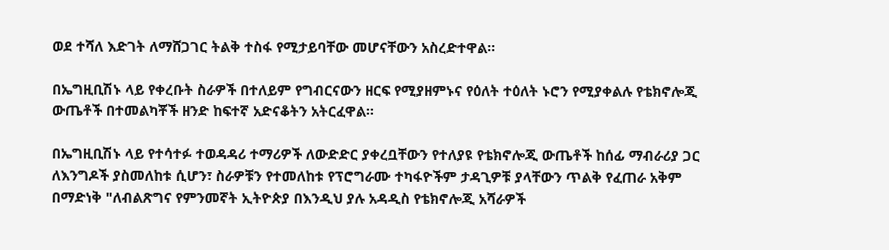ወደ ተሻለ እድገት ለማሸጋገር ትልቅ ተስፋ የሚታይባቸው መሆናቸውን አስረድተዋል።

በኤግዚቢሽኑ ላይ የቀረቡት ስራዎች በተለይም የግብርናውን ዘርፍ የሚያዘምኑና የዕለት ተዕለት ኑሮን የሚያቀልሉ የቴክኖሎጂ ውጤቶች በተመልካቾች ዘንድ ከፍተኛ አድናቆትን አትርፈዋል።

በኤግዚቢሽኑ ላይ የተሳተፉ ተወዳዳሪ ተማሪዎች ለውድድር ያቀረቧቸውን የተለያዩ የቴክኖሎጂ ውጤቶች ከሰፊ ማብራሪያ ጋር ለእንግዶች ያስመለከቱ ሲሆን፣ ስራዎቹን የተመለከቱ የፕሮግራሙ ተካፋዮችም ታዳጊዎቹ ያላቸውን ጥልቅ የፈጠራ አቅም በማድነቅ "ለብልጽግና የምንመኛት ኢትዮጵያ በእንዲህ ያሉ አዳዲስ የቴክኖሎጂ አሻራዎች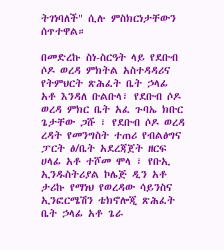ትገነባለች" ሲሉ ምስክርነታቸውን ሰጥተዋል።

በመድረኩ ስነ-ስርዓት ላይ የደቡብ ሶዶ ወረዳ ምክትል አስተዳዳሪና የትምህርት ጽሕፈት ቤት ኃላፊ አቶ እንዳለ ቡልቡላ፣ የደቡብ ሶዶ ወረዳ ምክር ቤት አፈ ጉባኤ ክቡር ጌታቸው ጋሹ ፣ የደቡብ ሶዶ ወረዳ ረዳት የመንግስት ተጠሪ የብልፅግና ፓርት ፅ/ቤት አደረጃጀት ዘርፍ ሀላፊ አቶ ተሾመ ሞላ ፣ የቡኢ ኢንዱስትሪያል ኮሌጅ ዲን አቶ ታሪኩ የማነህ የወረዳው ሳይንስና ኢንፎርሜሽን ቴክኖሎጂ ጽሕፈት ቤት ኃላፊ አቶ ጌራ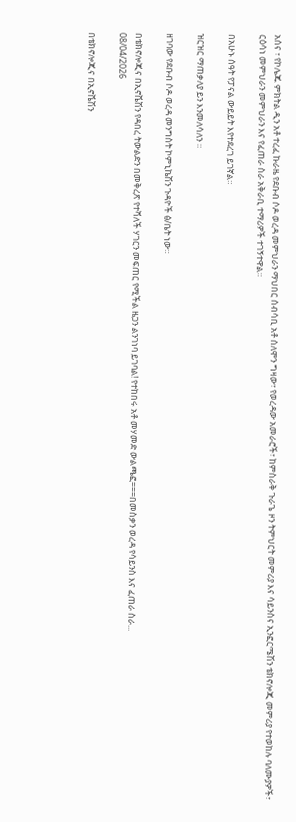አሰና ፣ የኮሌጁ ምክትል ዲን አቶ ተረፈ ኩራዜ የደቡብ ሶዶ ወረዳ መምህራን ማህበር ሰብሳቢ አቶ ሰለሞን ግዛው፣ የወረዳው አመራሮች፣ ከምስራቅ ጉራጌ ዞን ትምህርት መምሪያ እና ሳይንስና ኢንፎርሜሽን ቴክኖሎጂ መምሪያ የተወከሉ ባለሙያዎች፣ ርዕሳነ መምህራን መምህራን እና የፈጠራ ስራ አቅራቢ ተማሪዎች ተገኝተዋል።

በአሁኑ ሰዓት የፓናል ውይይት እየተደረገ ይገኛል።

ዝርዝር ማጠቃለያ ይን እንመለሳለን ።

ዘገባው የደቡብ ሶዶ ወረዳ መንግስት ኮምኒኬሽን ጉዳዮች ፅ/ቤት ነው።

በቴክኖሎጂና በኢኖቬሽን የዳበረ ትውልድን በመቅረጽ የተሻለች ሃገርን መፍጠር የሚችል ዜጋን ልንገነባ ይገባል! የተከበሩ አቶ መሃመድ ውልጫፎ===በመስቃን ወረዳ የሳይንስ እና ፈጠራ ስራ...
08/04/2026

በቴክኖሎጂና በኢኖቬሽን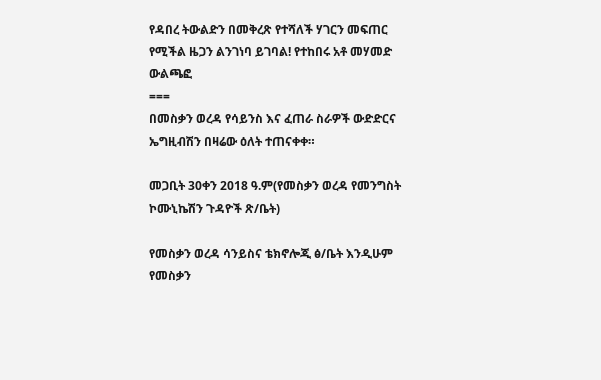የዳበረ ትውልድን በመቅረጽ የተሻለች ሃገርን መፍጠር የሚችል ዜጋን ልንገነባ ይገባል! የተከበሩ አቶ መሃመድ ውልጫፎ
===
በመስቃን ወረዳ የሳይንስ እና ፈጠራ ስራዎች ውድድርና ኤግዚብሽን በዛሬው ዕለት ተጠናቀቀ።

መጋቢት 30ቀን 2018 ዓ.ም(የመስቃን ወረዳ የመንግስት ኮሙኒኬሽን ጉዳዮች ጽ/ቤት)

የመስቃን ወረዳ ሳንይስና ቴክኖሎጂ ፅ/ቤት እንዲሁም የመስቃን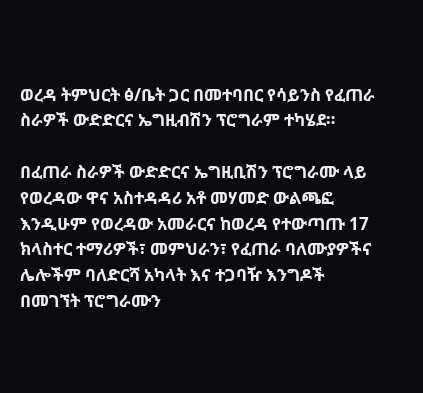ወረዳ ትምህርት ፅ/ቤት ጋር በመተባበር የሳይንስ የፈጠራ ስራዎች ውድድርና ኤግዚብሽን ፕሮግራም ተካሄደ።

በፈጠራ ስራዎች ውድድርና ኤግዚቢሽን ፕሮግራሙ ላይ የወረዳው ዋና አስተዳዳሪ አቶ መሃመድ ውልጫፎ እንዲሁም የወረዳው አመራርና ከወረዳ የተውጣጡ 17 ክላስተር ተማሪዎች፣ መምህራን፣ የፈጠራ ባለሙያዎችና ሌሎችም ባለድርሻ አካላት እና ተጋባዥ እንግዶች በመገኘት ፕሮግራሙን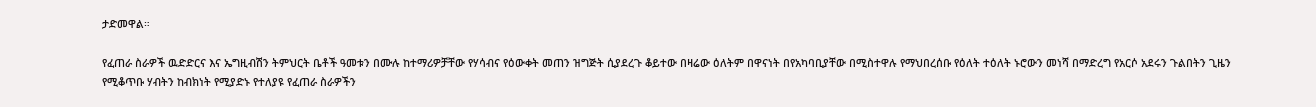ታድመዋል።

የፈጠራ ስራዎች ዉድድርና እና ኤግዚብሽን ትምህርት ቤቶች ዓመቱን በሙሉ ከተማሪዎቻቸው የሃሳብና የዕውቀት መጠን ዝግጅት ሲያደረጉ ቆይተው በዛሬው ዕለትም በዋናነት በየአካባቢያቸው በሚስተዋሉ የማህበረሰቡ የዕለት ተዕለት ኑሮውን መነሻ በማድረግ የአርሶ አደሩን ጉልበትን ጊዜን የሚቆጥቡ ሃብትን ከብክነት የሚያድኑ የተለያዩ የፈጠራ ስራዎችን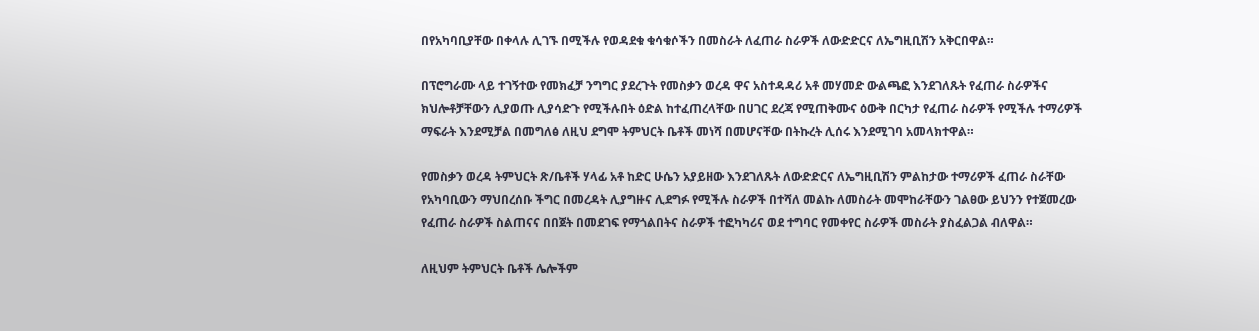በየአካባቢያቸው በቀላሉ ሊገኙ በሚችሉ የወዳደቁ ቁሳቁሶችን በመስራት ለፈጠራ ስራዎች ለውድድርና ለኤግዚቢሽን አቅርበዋል።

በፕሮግራሙ ላይ ተገኝተው የመክፈቻ ንግግር ያደረጉት የመስቃን ወረዳ ዋና አስተዳዳሪ አቶ መሃመድ ውልጫፎ እንደገለጹት የፈጠራ ስራዎችና ክህሎቶቻቸውን ሊያወጡ ሊያሳድጉ የሚችሉበት ዕድል ከተፈጠረላቸው በሀገር ደረጃ የሚጠቅሙና ዕውቅ በርካታ የፈጠራ ስራዎች የሚችሉ ተማሪዎች ማፍራት እንደሚቻል በመግለፅ ለዚህ ደግሞ ትምህርት ቤቶች መነሻ በመሆናቸው በትኩረት ሊሰሩ እንደሚገባ አመላክተዋል።

የመስቃን ወረዳ ትምህርት ጽ/ቤቶች ሃላፊ አቶ ከድር ሁሴን አያይዘው እንደገለጹት ለውድድርና ለኤግዚቢሽን ምልከታው ተማሪዎች ፈጠራ ስራቸው የአካባቢውን ማህበረሰቡ ችግር በመረዳት ሊያግዙና ሊደግፉ የሚችሉ ስራዎች በተሻለ መልኩ ለመስራት መሞከራቸውን ገልፀው ይህንን የተጀመረው የፈጠራ ስራዎች ስልጠናና በበጀት በመደገፍ የማጎልበትና ስራዎች ተፎካካሪና ወደ ተግባር የመቀየር ስራዎች መስራት ያስፈልጋል ብለዋል።

ለዚህም ትምህርት ቤቶች ሌሎችም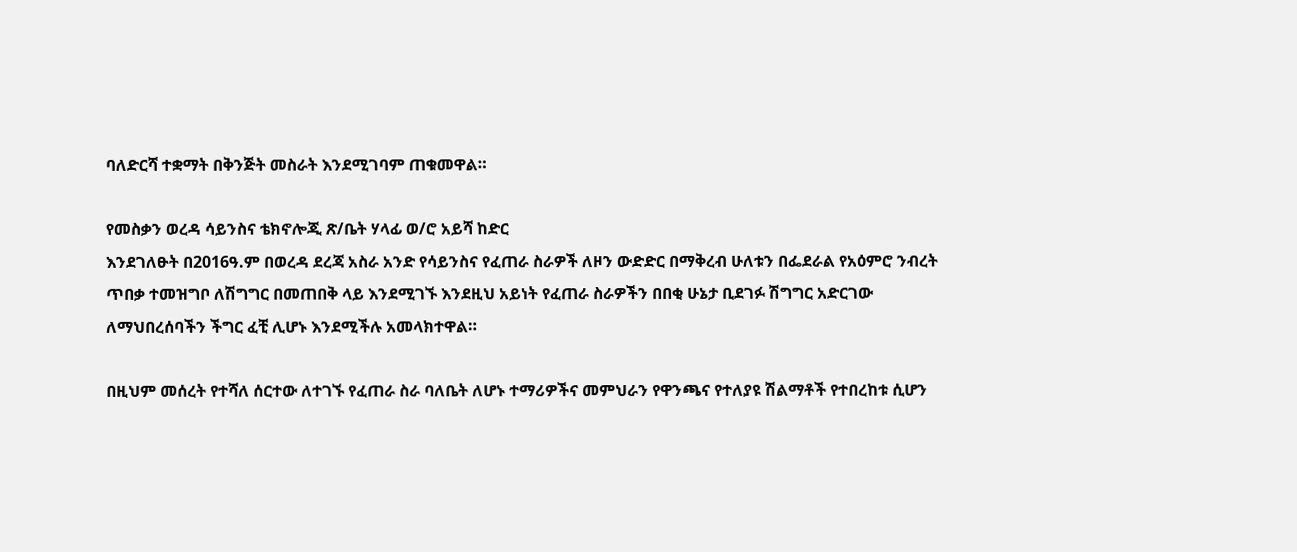ባለድርሻ ተቋማት በቅንጅት መስራት እንደሚገባም ጠቁመዋል።

የመስቃን ወረዳ ሳይንስና ቴክኖሎጂ ጽ/ቤት ሃላፊ ወ/ሮ አይሻ ከድር
እንደገለፁት በ2016ዓ.ም በወረዳ ደረጃ አስራ አንድ የሳይንስና የፈጠራ ስራዎች ለዞን ውድድር በማቅረብ ሁለቱን በፌደራል የአዕምሮ ንብረት ጥበቃ ተመዝግቦ ለሽግግር በመጠበቅ ላይ እንደሚገኙ እንደዚህ አይነት የፈጠራ ስራዎችን በበቂ ሁኔታ ቢደገፉ ሽግግር አድርገው ለማህበረሰባችን ችግር ፈቺ ሊሆኑ እንደሚችሉ አመላክተዋል።

በዚህም መሰረት የተሻለ ሰርተው ለተገኙ የፈጠራ ስራ ባለቤት ለሆኑ ተማሪዎችና መምህራን የዋንጫና የተለያዩ ሽልማቶች የተበረከቱ ሲሆን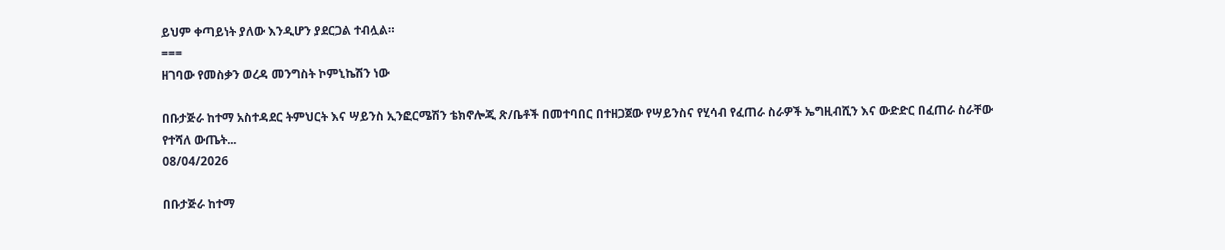ይህም ቀጣይነት ያለው እንዲሆን ያደርጋል ተብሏል።
===
ዘገባው የመስቃን ወረዳ መንግስት ኮምኒኬሽን ነው

በቡታጅራ ከተማ አስተዳደር ትምህርት እና ሣይንስ ኢንፎርሜሽን ቴክኖሎጂ ጽ/ቤቶች በመተባበር በተዘጋጀው የሣይንስና የሂሳብ የፈጠራ ስራዎች ኤግዚብሺን እና ውድድር በፈጠራ ስራቸው የተሻለ ውጤት...
08/04/2026

በቡታጅራ ከተማ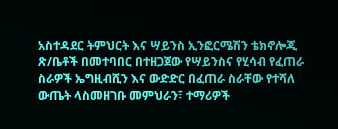አስተዳደር ትምህርት እና ሣይንስ ኢንፎርሜሽን ቴክኖሎጂ ጽ/ቤቶች በመተባበር በተዘጋጀው የሣይንስና የሂሳብ የፈጠራ ስራዎች ኤግዚብሺን እና ውድድር በፈጠራ ስራቸው የተሻለ ውጤት ላስመዘገቡ መምህራን፣ ተማሪዎች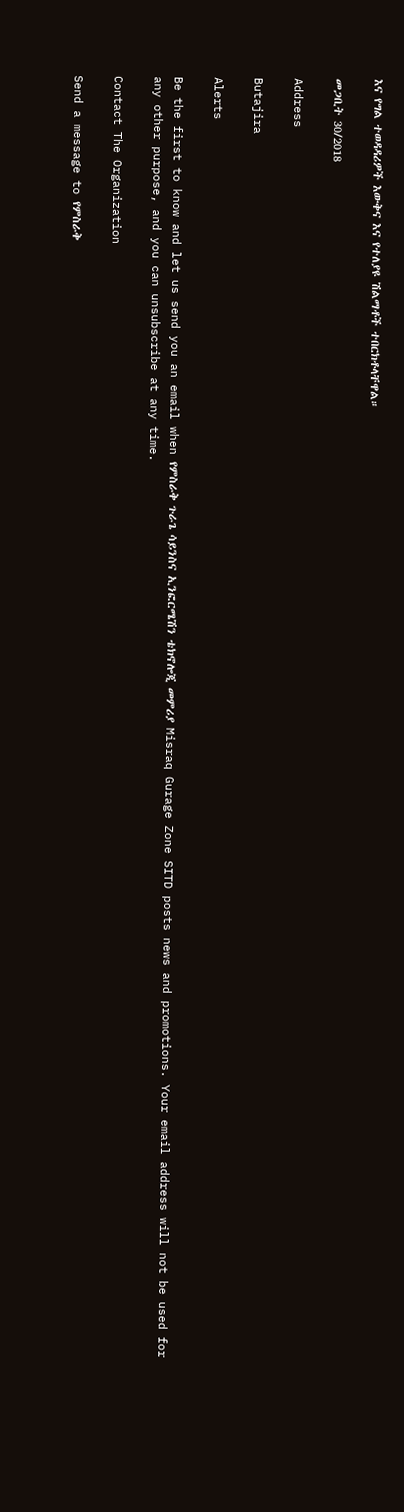እና የግል ተወዳዳሪዎች እውቅና እና የተለያዩ ሽልማቶች ተበርክቶላቸዋል።

መጋቢት 30/2018

Address

Butajira

Alerts

Be the first to know and let us send you an email when የምስራቅ ጉራጌ ሳይንስና ኢንፎርሜሽን ቴክኖሎጂ መምሪያ Misraq Gurage Zone SITD posts news and promotions. Your email address will not be used for any other purpose, and you can unsubscribe at any time.

Contact The Organization

Send a message to የምስራቅ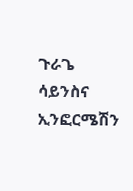ጉራጌ ሳይንስና ኢንፎርሜሽን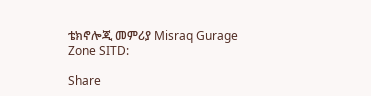ቴክኖሎጂ መምሪያ Misraq Gurage Zone SITD:

Share